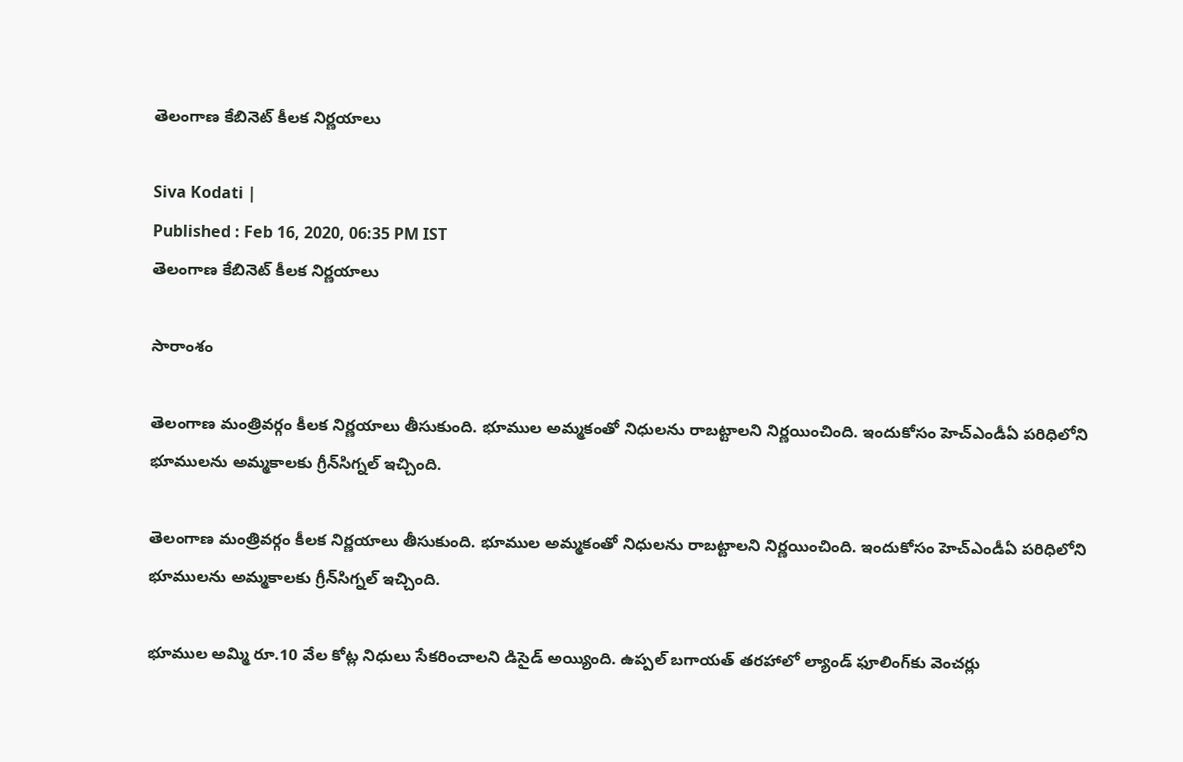తెలంగాణ కేబినెట్ కీలక నిర్ణయాలు

Siva Kodati |
Published : Feb 16, 2020, 06:35 PM IST
తెలంగాణ కేబినెట్ కీలక నిర్ణయాలు

సారాంశం

తెలంగాణ మంత్రివర్గం కీలక నిర్ణయాలు తీసుకుంది. భూముల అమ్మకంతో నిధులను రాబట్టాలని నిర్ణయించింది. ఇందుకోసం హెచ్‌ఎండీఏ పరిధిలోని భూములను అమ్మకాలకు గ్రీన్‌సిగ్నల్ ఇచ్చింది.

తెలంగాణ మంత్రివర్గం కీలక నిర్ణయాలు తీసుకుంది. భూముల అమ్మకంతో నిధులను రాబట్టాలని నిర్ణయించింది. ఇందుకోసం హెచ్‌ఎండీఏ పరిధిలోని భూములను అమ్మకాలకు గ్రీన్‌సిగ్నల్ ఇచ్చింది.

భూముల అమ్మి రూ.10 వేల కోట్ల నిధులు సేకరించాలని డిసైడ్ అయ్యింది. ఉప్పల్ బగాయత్ తరహాలో ల్యాండ్ ఫూలింగ్‌కు వెంచర్లు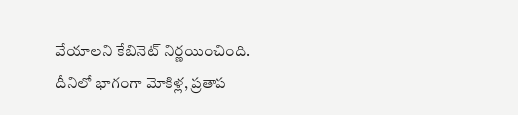వేయాలని కేబినెట్ నిర్ణయించింది. దీనిలో భాగంగా మోకిళ్ల, ప్రతాప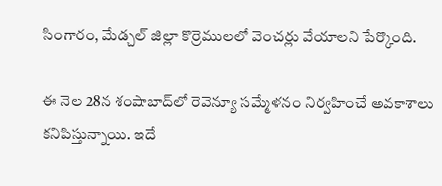సింగారం, మేడ్చల్ జిల్లా కొర్రెములలో వెంచర్లు వేయాలని పేర్కొంది.

ఈ నెల 28న శంషాబాద్‌లో రెవెన్యూ సమ్మేళనం నిర్వహించే అవకాశాలు కనిపిస్తున్నాయి. ఇదే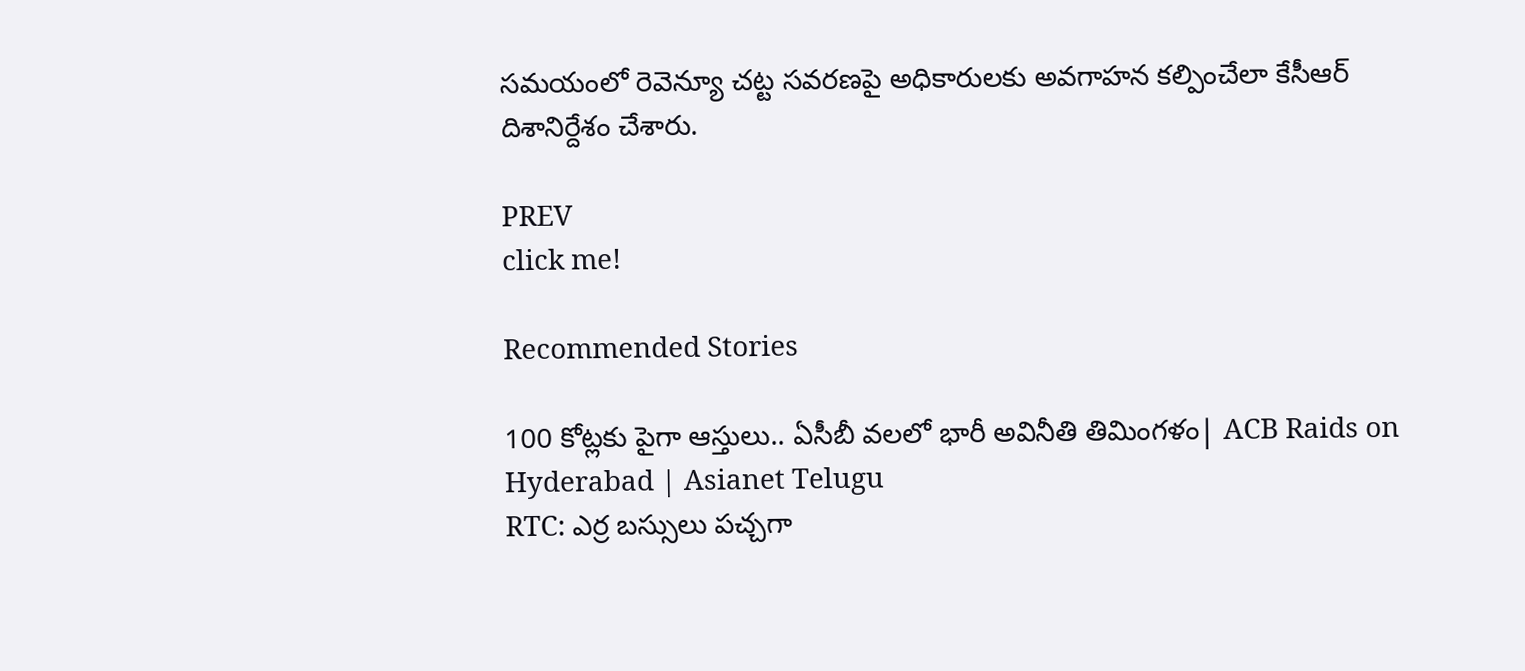సమయంలో రెవెన్యూ చట్ట సవరణపై అధికారులకు అవగాహన కల్పించేలా కేసీఆర్ దిశానిర్దేశం చేశారు.

PREV
click me!

Recommended Stories

100 కోట్లకు పైగా ఆస్తులు.. ఏసీబీ వలలో భారీ అవినీతి తిమింగళం| ACB Raids on Hyderabad | Asianet Telugu
RTC: ఎర్ర బ‌స్సులు ప‌చ్చ‌గా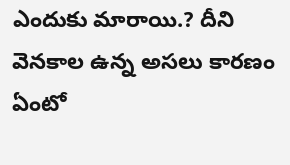ఎందుకు మారాయి.? దీని వెన‌కాల ఉన్న అస‌లు కార‌ణం ఏంటో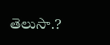తెలుసా.?